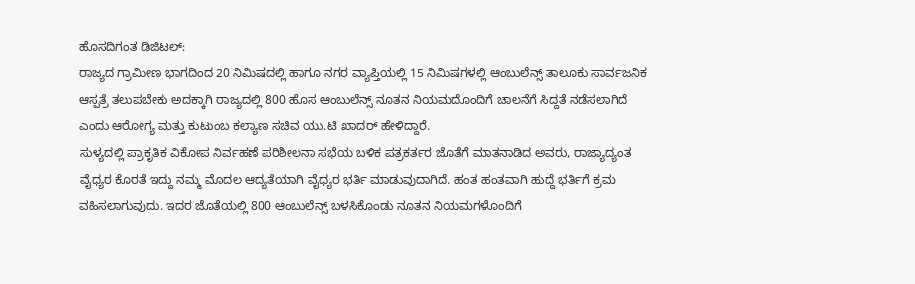ಹೊಸದಿಗಂತ ಡಿಜಿಟಲ್:
ರಾಜ್ಯದ ಗ್ರಾಮೀಣ ಭಾಗದಿಂದ 20 ನಿಮಿಷದಲ್ಲಿ ಹಾಗೂ ನಗರ ವ್ಯಾಪ್ತಿಯಲ್ಲಿ 15 ನಿಮಿಷಗಳಲ್ಲಿ ಆಂಬುಲೆನ್ಸ್ ತಾಲೂಕು ಸಾರ್ವಜನಿಕ ಆಸ್ಪತ್ರೆ ತಲುಪಬೇಕು ಅದಕ್ಕಾಗಿ ರಾಜ್ಯದಲ್ಲಿ 800 ಹೊಸ ಆಂಬುಲೆನ್ಸ್ ನೂತನ ನಿಯಮದೊಂದಿಗೆ ಚಾಲನೆಗೆ ಸಿದ್ದತೆ ನಡೆಸಲಾಗಿದೆ ಎಂದು ಆರೋಗ್ಯ ಮತ್ತು ಕುಟುಂಬ ಕಲ್ಯಾಣ ಸಚಿವ ಯು.ಟಿ ಖಾದರ್ ಹೇಳಿದ್ದಾರೆ.
ಸುಳ್ಯದಲ್ಲಿ ಪ್ರಾಕೃತಿಕ ವಿಕೋಪ ನಿರ್ವಹಣೆ ಪರಿಶೀಲನಾ ಸಭೆಯ ಬಳಿಕ ಪತ್ರಕರ್ತರ ಜೊತೆಗೆ ಮಾತನಾಡಿದ ಅವರು, ರಾಜ್ಯಾದ್ಯಂತ ವೈಧ್ಯರ ಕೊರತೆ ಇದ್ದು ನಮ್ಮ ಮೊದಲ ಆದ್ಯತೆಯಾಗಿ ವೈಧ್ಯರ ಭರ್ತಿ ಮಾಡುವುದಾಗಿದೆ. ಹಂತ ಹಂತವಾಗಿ ಹುದ್ದೆ ಭರ್ತಿಗೆ ಕ್ರಮ ವಹಿಸಲಾಗುವುದು. ಇದರ ಜೊತೆಯಲ್ಲಿ 800 ಆಂಬುಲೆನ್ಸ್ ಬಳಸಿಕೊಂಡು ನೂತನ ನಿಯಮಗಳೊಂದಿಗೆ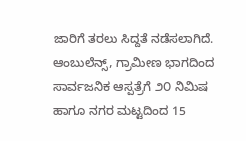ಜಾರಿಗೆ ತರಲು ಸಿದ್ದತೆ ನಡೆಸಲಾಗಿದೆ. ಆಂಬುಲೆನ್ಸ್, ಗ್ರಾಮೀಣ ಭಾಗದಿಂದ ಸಾರ್ವಜನಿಕ ಆಸ್ಪತ್ರೆಗೆ ೨೦ ನಿಮಿಷ ಹಾಗೂ ನಗರ ಮಟ್ಟದಿಂದ 15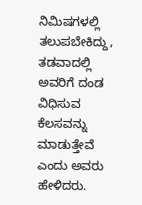ನಿಮಿಷಗಳಲ್ಲಿ ತಲುಪಬೇಕಿದ್ದು, ತಡವಾದಲ್ಲಿ ಅವರಿಗೆ ದಂಡ ವಿಧಿಸುವ ಕೆಲಸವನ್ನು ಮಾಡುತ್ತೇವೆ ಎಂದು ಅವರು ಹೇಳಿದರು.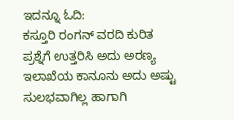ಇದನ್ನೂ ಓದಿ:
ಕಸ್ತೂರಿ ರಂಗನ್ ವರದಿ ಕುರಿತ ಪ್ರಶ್ನೆಗೆ ಉತ್ತರಿಸಿ ಅದು ಅರಣ್ಯ ಇಲಾಖೆಯ ಕಾನೂನು ಅದು ಅಷ್ಟು ಸುಲಭವಾಗಿಲ್ಲ ಹಾಗಾಗಿ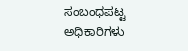ಸಂಬಂಧಪಟ್ಟ ಅಧಿಕಾರಿಗಳು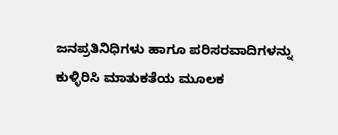ಜನಪ್ರತಿನಿಧಿಗಳು ಹಾಗೂ ಪರಿಸರವಾದಿಗಳನ್ನು ಕುಳ್ಳಿರಿಸಿ ಮಾತುಕತೆಯ ಮೂಲಕ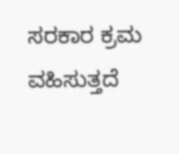ಸರಕಾರ ಕ್ರಮ ವಹಿಸುತ್ತದೆ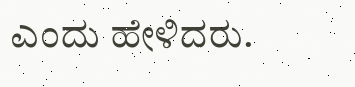ಎಂದು ಹೇಳಿದರು.